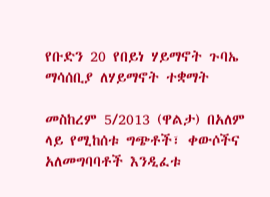የቡድን 20 የበይነ ሃይማኖት ጉባኤ ማሳሰቢያ ለሃይማኖት ተቋማት

መስከረም 5/2013 (ዋልታ) በአለም ላይ የሚከሰቱ ግጭቶች፣ ቀውሶችና አለመግባባቶች እንዲፈቱ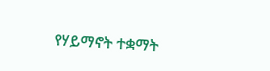የሃይማኖት ተቋማት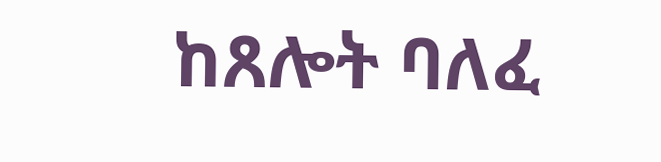ከጸሎት ባለፈ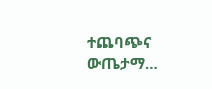ተጨባጭና ውጤታማ…